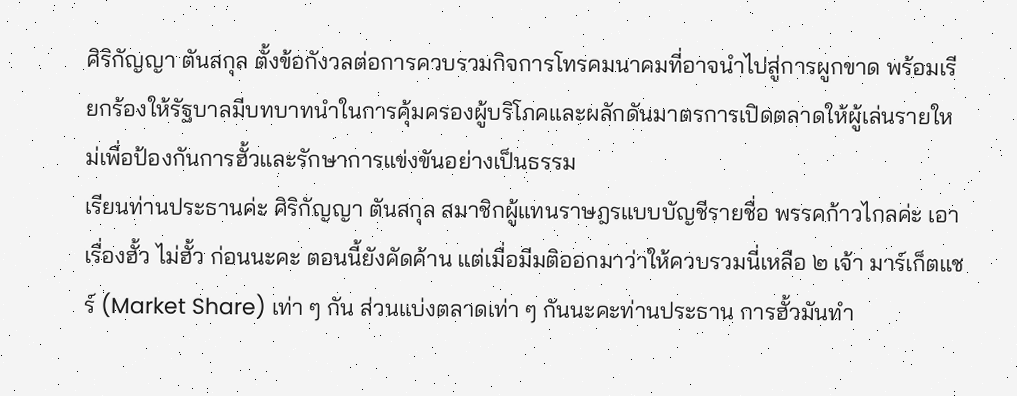ศิริกัญญา ตันสกุล ตั้งข้อกังวลต่อการควบรวมกิจการโทรคมนาคมที่อาจนำไปสู่การผูกขาด พร้อมเรียกร้องให้รัฐบาลมีบทบาทนำในการคุ้มครองผู้บริโภคและผลักดันมาตรการเปิดตลาดให้ผู้เล่นรายใหม่เพื่อป้องกันการฮั้วและรักษาการแข่งขันอย่างเป็นธรรม
เรียนท่านประธานค่ะ ศิริกัญญา ตันสกุล สมาชิกผู้แทนราษฎรแบบบัญชีรายชื่อ พรรคก้าวไกลค่ะ เอาเรื่องฮั้ว ไม่ฮั้ว ก่อนนะคะ ตอนนี้ยังคัดค้าน แต่เมื่อมีมติออกมาว่าให้ควบรวมนี่เหลือ ๒ เจ้า มาร์เก็ตแชร์ (Market Share) เท่า ๆ กัน ส่วนแบ่งตลาดเท่า ๆ กันนะคะท่านประธาน การฮั้วมันทำ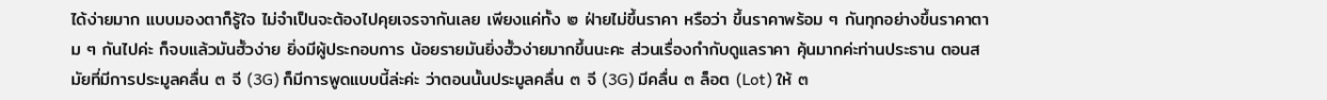ได้ง่ายมาก แบบมองตาก็รู้ใจ ไม่จำเป็นจะต้องไปคุยเจรจากันเลย เพียงแค่ทั้ง ๒ ฝ่ายไม่ขึ้นราคา หรือว่า ขึ้นราคาพร้อม ๆ กันทุกอย่างขึ้นราคาตาม ๆ กันไปค่ะ ก็จบแล้วมันฮั้วง่าย ยิ่งมีผู้ประกอบการ น้อยรายมันยิ่งฮั้วง่ายมากขึ้นนะคะ ส่วนเรื่องกำกับดูแลราคา คุ้นมากค่ะท่านประธาน ตอนสมัยที่มีการประมูลคลื่น ๓ จี (3G) ก็มีการพูดแบบนี้ล่ะค่ะ ว่าตอนนั้นประมูลคลื่น ๓ จี (3G) มีคลื่น ๓ ล็อต (Lot) ให้ ๓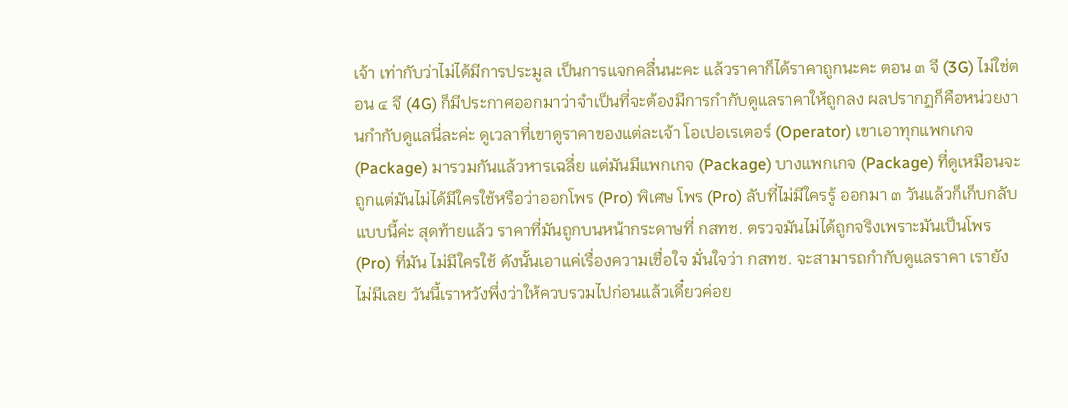เจ้า เท่ากับว่าไม่ได้มีการประมูล เป็นการแจกคลื่นนะคะ แล้วราคาก็ได้ราคาถูกนะคะ ตอน ๓ จี (3G) ไม่ใช่ตอน ๔ จี (4G) ก็มีประกาศออกมาว่าจำเป็นที่จะต้องมีการกำกับดูแลราคาให้ถูกลง ผลปรากฏก็คือหน่วยงานกำกับดูแลนี่ละค่ะ ดูเวลาที่เขาดูราคาของแต่ละเจ้า โอเปอเรเตอร์ (Operator) เขาเอาทุกแพกเกจ (Package) มารวมกันแล้วหารเฉลี่ย แต่มันมีแพกเกจ (Package) บางแพกเกจ (Package) ที่ดูเหมือนจะถูกแต่มันไม่ได้มีใครใช้หรือว่าออกโพร (Pro) พิเศษ โพร (Pro) ลับที่ไม่มีใครรู้ ออกมา ๓ วันแล้วก็เก็บกลับแบบนี้ค่ะ สุดท้ายแล้ว ราคาที่มันถูกบนหน้ากระดาษที่ กสทช. ตรวจมันไม่ได้ถูกจริงเพราะมันเป็นโพร (Pro) ที่มัน ไม่มีใครใช้ ดังนั้นเอาแค่เรื่องความเชื่อใจ มั่นใจว่า กสทช. จะสามารถกำกับดูแลราคา เรายัง ไม่มีเลย วันนี้เราหวังพึ่งว่าให้ควบรวมไปก่อนแล้วเดี๋ยวค่อย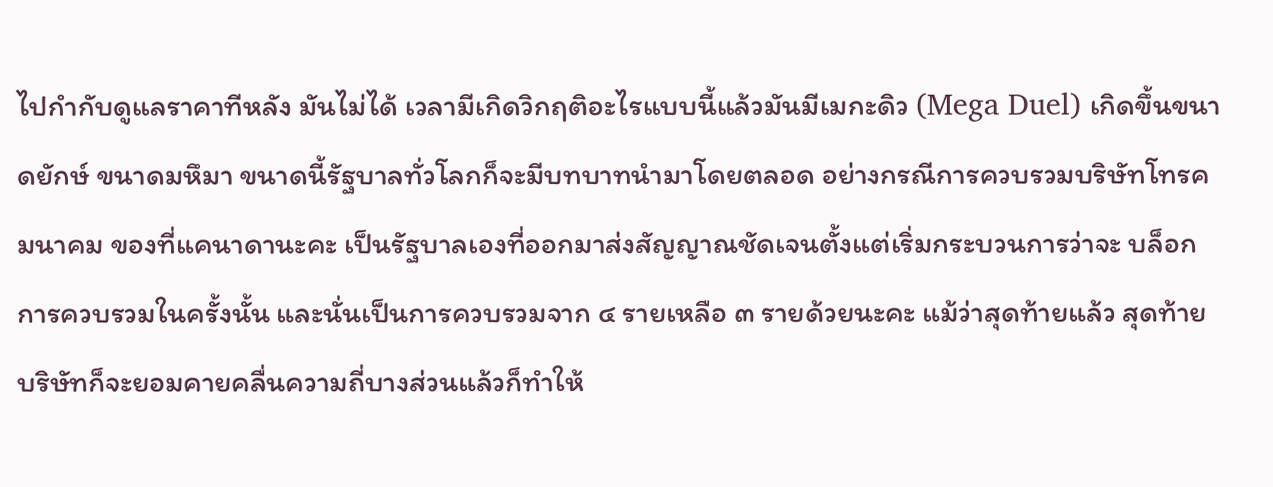ไปกำกับดูแลราคาทีหลัง มันไม่ได้ เวลามีเกิดวิกฤติอะไรแบบนี้แล้วมันมีเมกะดิว (Mega Duel) เกิดขึ้นขนาดยักษ์ ขนาดมหึมา ขนาดนี้รัฐบาลทั่วโลกก็จะมีบทบาทนำมาโดยตลอด อย่างกรณีการควบรวมบริษัทโทรคมนาคม ของที่แคนาดานะคะ เป็นรัฐบาลเองที่ออกมาส่งสัญญาณชัดเจนตั้งแต่เริ่มกระบวนการว่าจะ บล็อกการควบรวมในครั้งนั้น และนั่นเป็นการควบรวมจาก ๔ รายเหลือ ๓ รายด้วยนะคะ แม้ว่าสุดท้ายแล้ว สุดท้ายบริษัทก็จะยอมคายคลื่นความถี่บางส่วนแล้วก็ทำให้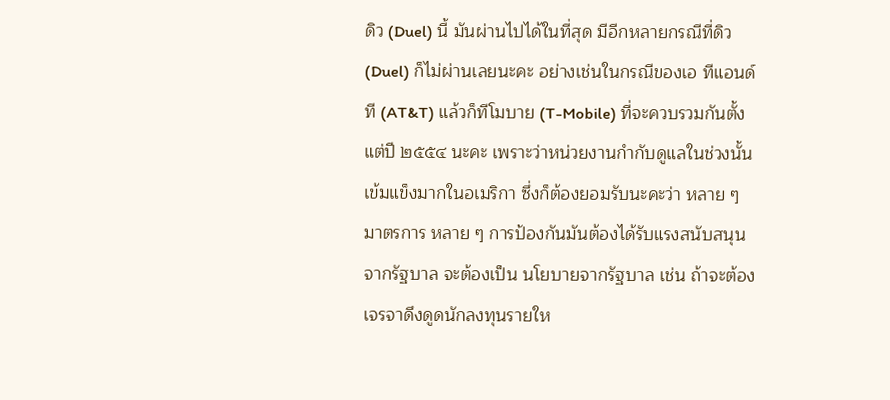ดิว (Duel) นี้ มันผ่านไปได้ในที่สุด มีอีกหลายกรณีที่ดิว (Duel) ก็ไม่ผ่านเลยนะคะ อย่างเช่นในกรณีของเอ ทีแอนด์ที (AT&T) แล้วก็ทีโมบาย (T-Mobile) ที่จะควบรวมกันตั้งแต่ปี ๒๕๕๔ นะคะ เพราะว่าหน่วยงานกำกับดูแลในช่วงนั้นเข้มแข็งมากในอเมริกา ซึ่งก็ต้องยอมรับนะคะว่า หลาย ๆ มาตรการ หลาย ๆ การป้องกันมันต้องได้รับแรงสนับสนุนจากรัฐบาล จะต้องเป็น นโยบายจากรัฐบาล เช่น ถ้าจะต้องเจรจาดึงดูดนักลงทุนรายให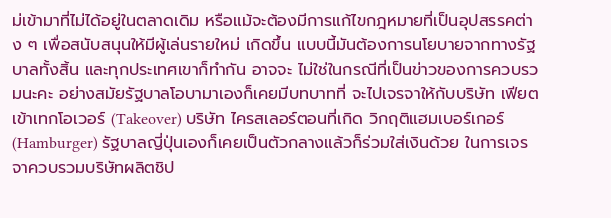ม่เข้ามาที่ไม่ได้อยู่ในตลาดเดิม หรือแม้จะต้องมีการแก้ไขกฎหมายที่เป็นอุปสรรคต่าง ๆ เพื่อสนับสนุนให้มีผู้เล่นรายใหม่ เกิดขึ้น แบบนี้มันต้องการนโยบายจากทางรัฐบาลทั้งสิ้น และทุกประเทศเขาก็ทำกัน อาจจะ ไม่ใช่ในกรณีที่เป็นข่าวของการควบรวมนะคะ อย่างสมัยรัฐบาลโอบามาเองก็เคยมีบทบาทที่ จะไปเจรจาให้กับบริษัท เฟียต เข้าเทกโอเวอร์ (Takeover) บริษัท ไครสเลอร์ตอนที่เกิด วิกฤติแฮมเบอร์เกอร์ (Hamburger) รัฐบาลญี่ปุ่นเองก็เคยเป็นตัวกลางแล้วก็ร่วมใส่เงินด้วย ในการเจรจาควบรวมบริษัทผลิตชิป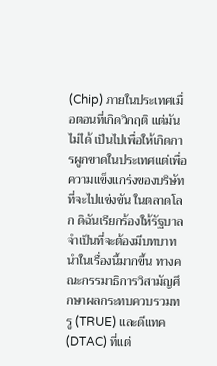(Chip) ภายในประเทศเมื่อตอนที่เกิดวิกฤติ แต่มันไม่ได้ เป็นไปเพื่อให้เกิดการผูกขาดในประเทศแต่เพื่อความแข็งแกร่งของบริษัทที่จะไปแข่งขัน ในตลาดโลก ดิฉันเรียกร้องให้รัฐบาลจำเป็นที่จะต้องมีบทบาทนำในเรื่องนี้มากขึ้น ทางคณะกรรมาธิการวิสามัญศึกษาผลกระทบควบรวมทรู (TRUE) และดีแทค (DTAC) ที่แต่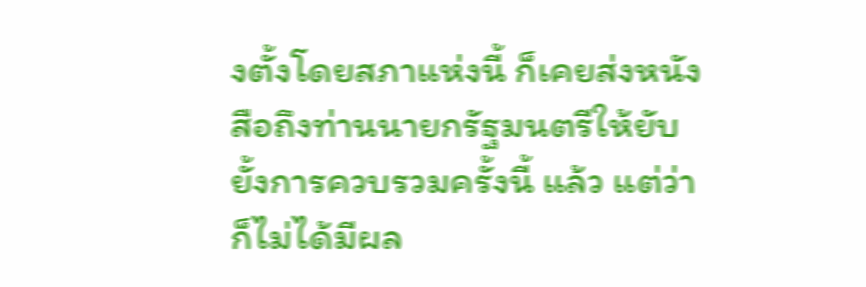งตั้งโดยสภาแห่งนี้ ก็เคยส่งหนังสือถึงท่านนายกรัฐมนตรีให้ยับยั้งการควบรวมครั้งนี้ แล้ว แต่ว่าก็ไม่ได้มีผล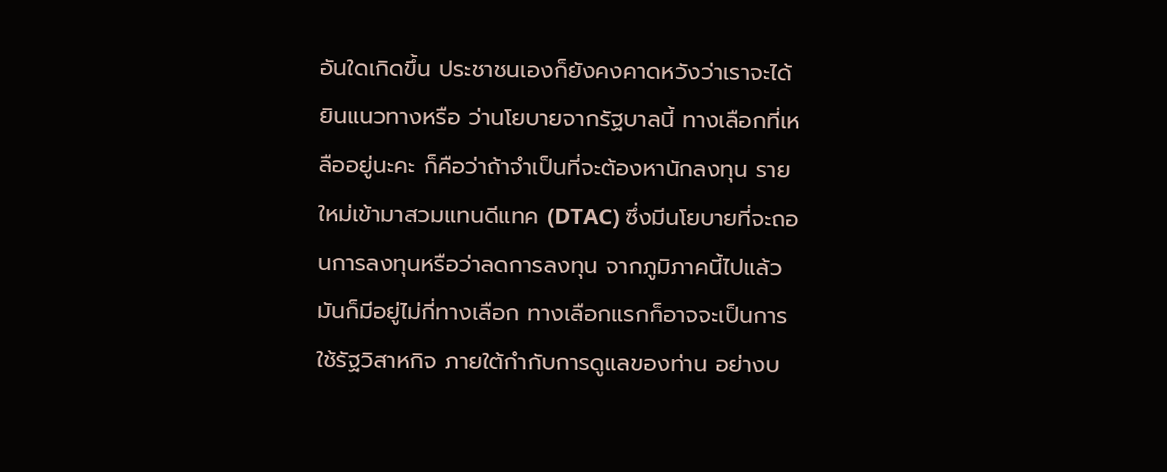อันใดเกิดขึ้น ประชาชนเองก็ยังคงคาดหวังว่าเราจะได้ยินแนวทางหรือ ว่านโยบายจากรัฐบาลนี้ ทางเลือกที่เหลืออยู่นะคะ ก็คือว่าถ้าจำเป็นที่จะต้องหานักลงทุน รายใหม่เข้ามาสวมแทนดีแทค (DTAC) ซึ่งมีนโยบายที่จะถอนการลงทุนหรือว่าลดการลงทุน จากภูมิภาคนี้ไปแล้ว มันก็มีอยู่ไม่กี่ทางเลือก ทางเลือกแรกก็อาจจะเป็นการใช้รัฐวิสาหกิจ ภายใต้กำกับการดูแลของท่าน อย่างบ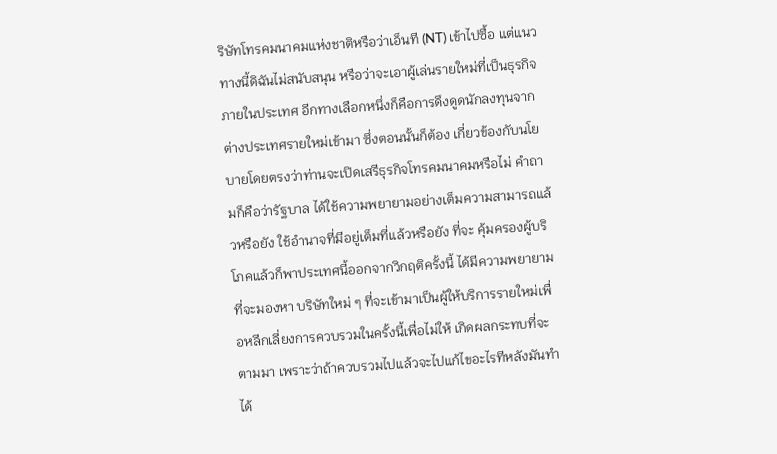ริษัทโทรคมนาคมแห่งชาติหรือว่าเอ็นที (NT) เข้าไปซื้อ แต่แนวทางนี้ดิฉันไม่สนับสนุน หรือว่าจะเอาผู้เล่นรายใหม่ที่เป็นธุรกิจภายในประเทศ อีกทางเลือกหนึ่งก็คือการดึงดูดนักลงทุนจากต่างประเทศรายใหม่เข้ามา ซึ่งตอนนั้นก็ต้อง เกี่ยวข้องกับนโยบายโดยตรงว่าท่านจะเปิดเสรีธุรกิจโทรคมนาคมหรือไม่ คำถามก็คือว่ารัฐบาล ได้ใช้ความพยายามอย่างเต็มความสามารถแล้วหรือยัง ใช้อำนาจที่มีอยู่เต็มที่แล้วหรือยัง ที่จะ คุ้มครองผู้บริโภคแล้วก็พาประเทศนี้ออกจากวิกฤติครั้งนี้ ได้มีความพยายามที่จะมองหา บริษัทใหม่ ๆ ที่จะเข้ามาเป็นผู้ให้บริการรายใหม่เพื่อหลีกเลี่ยงการควบรวมในครั้งนี้เพื่อไม่ให้ เกิดผลกระทบที่จะตามมา เพราะว่าถ้าควบรวมไปแล้วจะไปแก้ไขอะไรทีหลังมันทำได้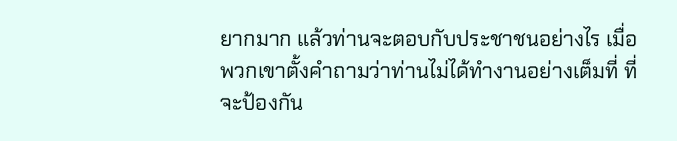ยากมาก แล้วท่านจะตอบกับประชาชนอย่างไร เมื่อพวกเขาตั้งคำถามว่าท่านไม่ได้ทำงานอย่างเต็มที่ ที่จะป้องกัน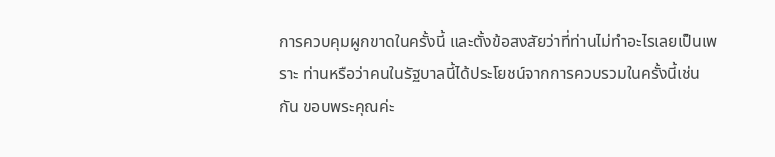การควบคุมผูกขาดในครั้งนี้ และตั้งข้อสงสัยว่าที่ท่านไม่ทำอะไรเลยเป็นเพราะ ท่านหรือว่าคนในรัฐบาลนี้ได้ประโยชน์จากการควบรวมในครั้งนี้เช่นกัน ขอบพระคุณค่ะ